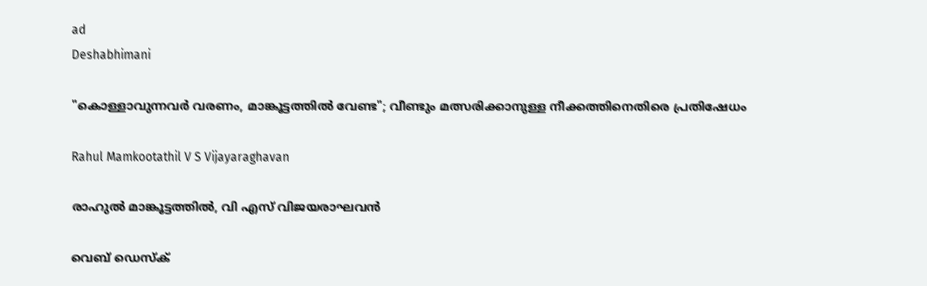ad
Deshabhimani

"കൊള്ളാവുന്നവർ വരണം, മാങ്കൂട്ടത്തിൽ വേണ്ട"; വീണ്ടും മത്സരിക്കാനുള്ള നീക്കത്തിനെതിരെ പ്രതിഷേധം

Rahul Mamkootathil V S Vijayaraghavan

രാഹുൽ മാങ്കൂട്ടത്തിൽ‌, വി എസ് വിജയരാഘവൻ

വെബ് ഡെസ്ക്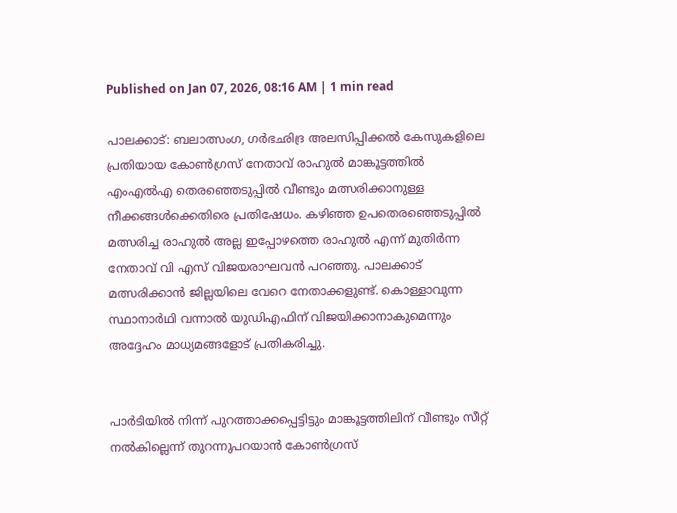Published on Jan 07, 2026, 08:16 AM | 1 min read

പാലക്കാട്: ബലാത്സംഗ, ഗർഭഛിദ്ര അലസിപ്പിക്കൽ കേസുകളിലെ പ്രതിയായ കോൺഗ്രസ് നേതാവ് രാഹുൽ മാങ്കൂട്ടത്തിൽ‌ എംഎൽഎ തെരഞ്ഞെടുപ്പിൽ വീണ്ടും മത്സരിക്കാനുള്ള നീക്കങ്ങൾക്കെതിരെ പ്രതിഷേധം. കഴിഞ്ഞ ഉപതെരഞ്ഞെടുപ്പിൽ മത്സരിച്ച രാഹുൽ അല്ല ഇപ്പോഴത്തെ രാഹുൽ എന്ന് മുതിർന്ന നേതാവ് വി എസ് വിജയരാഘവൻ പറഞ്ഞു. പാലക്കാട് മത്സരിക്കാൻ ജില്ലയിലെ വേറെ നേതാക്കളുണ്ട്. കൊള്ളാവുന്ന സ്ഥാനാർഥി വന്നാൽ യുഡിഎഫിന് വിജയിക്കാനാകുമെന്നും അദ്ദേഹം മാധ്യമങ്ങളോട് പ്രതികരിച്ചു.


പാര്‍ടിയില്‍ നിന്ന് പുറത്താക്കപ്പെട്ടിട്ടും മാങ്കൂട്ടത്തിലിന് വീണ്ടും സീറ്റ് നല്‍കില്ലെന്ന് തുറന്നുപറയാന്‍ കോൺഗ്രസ്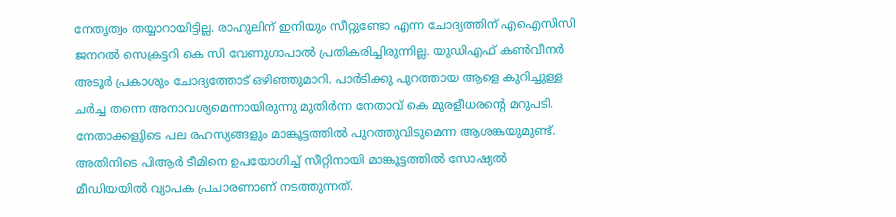നേതൃത്വം തയ്യാറായിട്ടില്ല. രാഹുലിന് ഇനിയും സീറ്റുണ്ടോ എന്ന ചോദ്യത്തിന് എഐസിസി ജനറല്‍ സെക്രട്ടറി കെ സി വേണുഗാപാൽ പ്രതികരിച്ചിരുന്നില്ല. യുഡിഎഫ് കണ്‍വീനർ അടൂർ പ്രകാശും ചോദ്യത്തോട് ഒഴിഞ്ഞുമാറി. പാര്‍ടിക്കു പുറത്തായ ആളെ കുറിച്ചുള്ള ചര്‍ച്ച തന്നെ അനാവശ്യമെന്നായിരുന്നു മുതിർന്ന നേതാവ് കെ മുരളീധരന്‍റെ മറുപടി. നേതാക്കളുിടെ പല രഹസ്യങ്ങളും മാങ്കൂട്ടത്തിൽ പുറത്തുവിടുമെന്ന ആശങ്കയുമുണ്ട്. അതിനിടെ പിആർ ടീമിനെ ഉപയോഗിച്ച് സീറ്റിനായി മാങ്കൂട്ടത്തിൽ‌ സോഷ്യൽ മീഡിയയിൽ വ്യാപക പ്രചാരണാണ് നടത്തുന്നത്.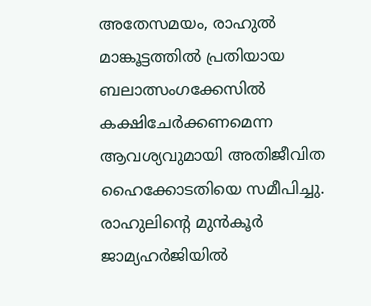അതേസമയം, രാഹുൽ മാങ്കൂട്ടത്തിൽ പ്രതിയായ ബലാത്സംഗക്കേസിൽ കക്ഷിചേർക്കണമെന്ന ആവശ്യവുമായി അതിജീവിത ഹൈക്കോടതിയെ സമീപിച്ചു. രാഹുലിന്റെ മുൻകൂർ ജാമ്യഹർജിയിൽ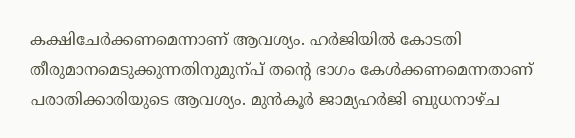കക്ഷിചേർക്കണമെന്നാണ് ആവശ്യം. ഹർജിയിൽ കോടതി തീരുമാനമെടുക്കുന്നതിനുമുന്പ്‌ തന്റെ ഭാഗം കേൾക്കണമെന്നതാണ് പരാതിക്കാരിയുടെ ആവശ്യം. മുൻകൂർ ജാമ്യഹർജി ബുധനാഴ്ച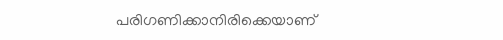പരിഗണിക്കാനിരിക്കെയാണ്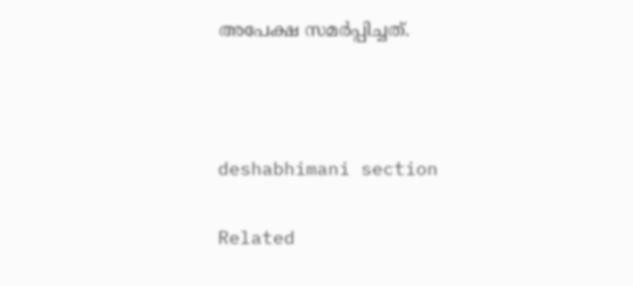അപേക്ഷ സമർപ്പിച്ചത്.



deshabhimani section

Related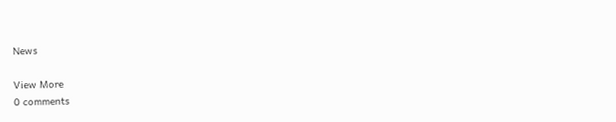News

View More
0 comments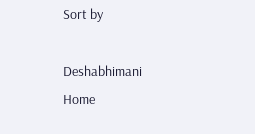Sort by

Deshabhimani
Home